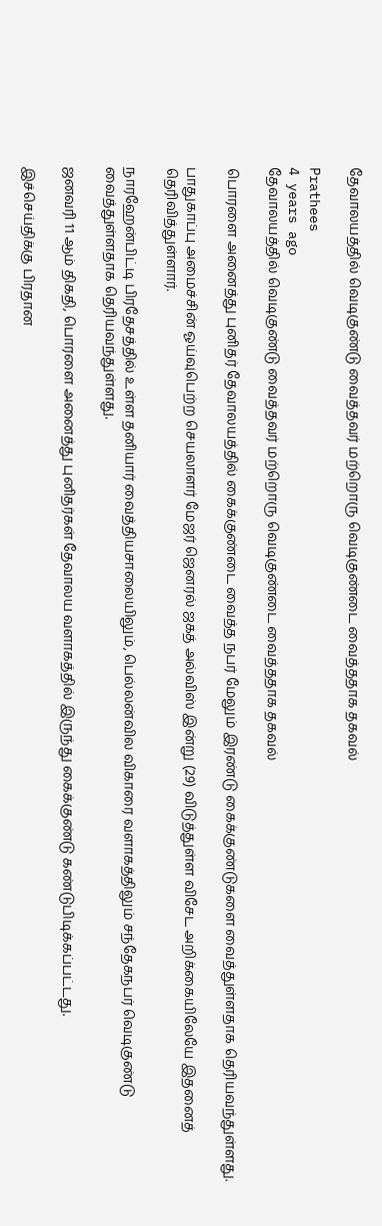தேவாலயத்தில் வெடிகுண்டு வைத்தவர் மற்றொரு வெடிகுண்டை வைத்ததாக தகவல்

Prathees
4 years ago
தேவாலயத்தில் வெடிகுண்டு வைத்தவர் மற்றொரு வெடிகுண்டை வைத்ததாக தகவல்

பொரளை அனைத்து புனிதர் தேவாலயத்தில் கைக்குண்டை வைத்த நபர் மேலும் இரண்டு கைக்குண்டுகளை வைத்துள்ளதாக தெரியவந்துள்ளது.

பாதுகாப்பு அமைச்சின் ஓய்வுபெற்ற செயலாளர் மேஜர் ஜெனரல் ஜகத் அல்விஸ் இன்று (29) விடுத்துள்ள விசேட அறிக்கையிலேயே இதனைத் தெரிவித்துள்ளார்.

நாரஹேன்பிட்டி பிரதேசத்தில் உள்ள தனியார் வைத்தியசாலையிலும், பெல்லன்வில விகாரை வளாகத்திலும் சந்தேகநபர் வெடிகுண்டு வைத்துள்ளதாக தெரியவந்துள்ளது.

ஜனவரி 11 ஆம் திகதி, பொரளை அனைத்து புனிதர்கள் தேவாலய வளாகத்தில் இருந்து கைக்குண்டு கண்டுபிடிக்கப்பட்டது.

இச்செய்திக்கு பிரதான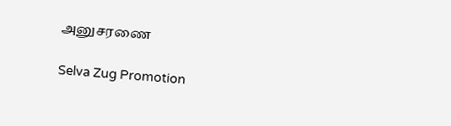அனுசரணை

Selva Zug Promotion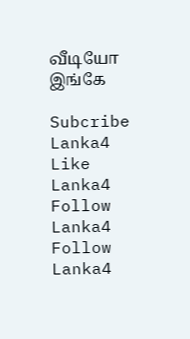வீடியோ இங்கே

Subcribe Lanka4
Like Lanka4
Follow Lanka4
Follow Lanka4